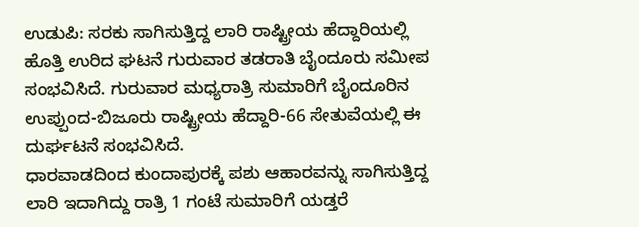ಉಡುಪಿ: ಸರಕು ಸಾಗಿಸುತ್ತಿದ್ದ ಲಾರಿ ರಾಷ್ಟ್ರೀಯ ಹೆದ್ದಾರಿಯಲ್ಲಿ ಹೊತ್ತಿ ಉರಿದ ಘಟನೆ ಗುರುವಾರ ತಡರಾತಿ ಬೈಂದೂರು ಸಮೀಪ ಸಂಭವಿಸಿದೆ. ಗುರುವಾರ ಮಧ್ಯರಾತ್ರಿ ಸುಮಾರಿಗೆ ಬೈಂದೂರಿನ ಉಪ್ಪುಂದ-ಬಿಜೂರು ರಾಷ್ಟ್ರೀಯ ಹೆದ್ದಾರಿ-66 ಸೇತುವೆಯಲ್ಲಿ ಈ ದುರ್ಘಟನೆ ಸಂಭವಿಸಿದೆ.
ಧಾರವಾಡದಿಂದ ಕುಂದಾಪುರಕ್ಕೆ ಪಶು ಆಹಾರವನ್ನು ಸಾಗಿಸುತ್ತಿದ್ದ ಲಾರಿ ಇದಾಗಿದ್ದು ರಾತ್ರಿ 1 ಗಂಟೆ ಸುಮಾರಿಗೆ ಯಡ್ತರೆ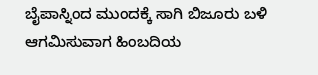ಬೈಪಾಸ್ನಿಂದ ಮುಂದಕ್ಕೆ ಸಾಗಿ ಬಿಜೂರು ಬಳಿ ಆಗಮಿಸುವಾಗ ಹಿಂಬದಿಯ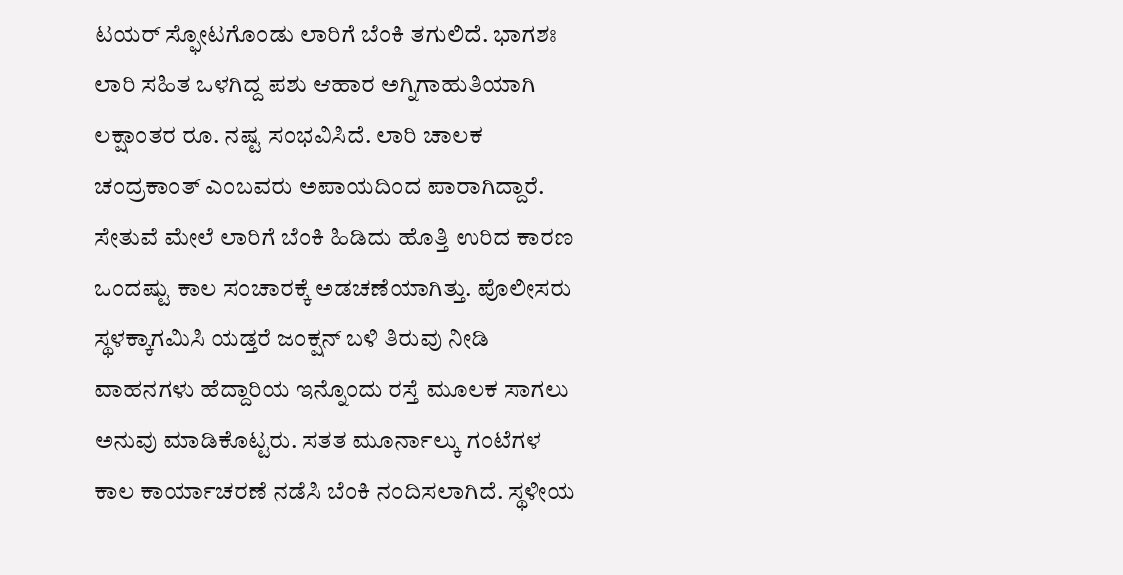ಟಯರ್ ಸ್ಫೋಟಗೊಂಡು ಲಾರಿಗೆ ಬೆಂಕಿ ತಗುಲಿದೆ. ಭಾಗಶಃ ಲಾರಿ ಸಹಿತ ಒಳಗಿದ್ದ ಪಶು ಆಹಾರ ಅಗ್ನಿಗಾಹುತಿಯಾಗಿ ಲಕ್ಷಾಂತರ ರೂ. ನಷ್ಟ ಸಂಭವಿಸಿದೆ. ಲಾರಿ ಚಾಲಕ ಚಂದ್ರಕಾಂತ್ ಎಂಬವರು ಅಪಾಯದಿಂದ ಪಾರಾಗಿದ್ದಾರೆ.
ಸೇತುವೆ ಮೇಲೆ ಲಾರಿಗೆ ಬೆಂಕಿ ಹಿಡಿದು ಹೊತ್ತಿ ಉರಿದ ಕಾರಣ ಒಂದಷ್ಟು ಕಾಲ ಸಂಚಾರಕ್ಕೆ ಅಡಚಣೆಯಾಗಿತ್ತು. ಪೊಲೀಸರು ಸ್ಥಳಕ್ಕಾಗಮಿಸಿ ಯಡ್ತರೆ ಜಂಕ್ಷನ್ ಬಳಿ ತಿರುವು ನೀಡಿ ವಾಹನಗಳು ಹೆದ್ದಾರಿಯ ಇನ್ನೊಂದು ರಸ್ತೆ ಮೂಲಕ ಸಾಗಲು ಅನುವು ಮಾಡಿಕೊಟ್ಟರು. ಸತತ ಮೂರ್ನಾಲ್ಕು ಗಂಟೆಗಳ ಕಾಲ ಕಾರ್ಯಾಚರಣೆ ನಡೆಸಿ ಬೆಂಕಿ ನಂದಿಸಲಾಗಿದೆ. ಸ್ಥಳೀಯ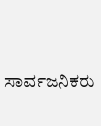ಸಾರ್ವಜನಿಕರು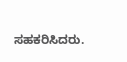ಸಹಕರಿಸಿದರು.